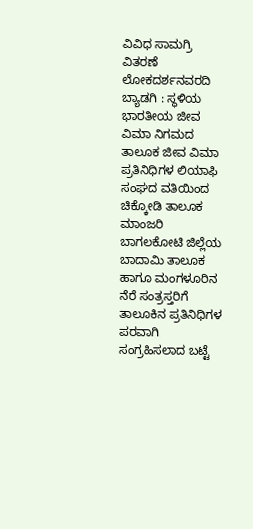ವಿವಿಧ ಸಾಮಗ್ರಿ ವಿತರಣೆ
ಲೋಕದರ್ಶನವರದಿ
ಬ್ಯಾಡಗಿ : ಸ್ಥಳಿಯ ಭಾರತೀಯ ಜೀವ ವಿಮಾ ನಿಗಮದ ತಾಲೂಕ ಜೀವ ವಿಮಾ ಪ್ರತಿನಿಧಿಗಳ ಲಿಯಾಫಿ ಸಂಘದ ವತಿಯಿಂದ ಚಿಕ್ಕೋಡಿ ತಾಲೂಕ ಮಾಂಜರಿ ಬಾಗಲಕೋಟಿ ಜಿಲ್ಲೆಯ ಬಾದಾಮಿ ತಾಲೂಕ ಹಾಗೂ ಮಂಗಳೂರಿನ ನೆರೆ ಸಂತ್ರಸ್ತರಿಗೆ ತಾಲೂಕಿನ ಪ್ರತಿನಿಧಿಗಳ ಪರವಾಗಿ ಸಂಗ್ರಹಿಸಲಾದ ಬಟ್ಟೆ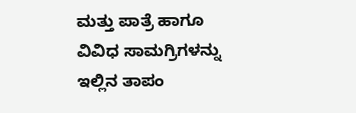ಮತ್ತು ಪಾತ್ರೆ ಹಾಗೂ ವಿವಿಧ ಸಾಮಗ್ರಿಗಳನ್ನು ಇಲ್ಲಿನ ತಾಪಂ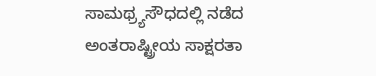ಸಾಮಥ್ರ್ಯಸೌಧದಲ್ಲಿ ನಡೆದ ಅಂತರಾಷ್ಟ್ರೀಯ ಸಾಕ್ಷರತಾ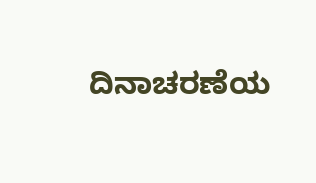ದಿನಾಚರಣೆಯ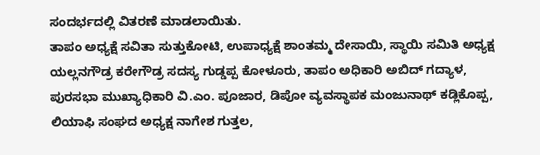ಸಂದರ್ಭದಲ್ಲಿ ವಿತರಣೆ ಮಾಡಲಾಯಿತು.
ತಾಪಂ ಅಧ್ಯಕ್ಷೆ ಸವಿತಾ ಸುತ್ತುಕೋಟಿ, ಉಪಾಧ್ಯಕ್ಷೆ ಶಾಂತಮ್ಮ ದೇಸಾಯಿ, ಸ್ಥಾಯಿ ಸಮಿತಿ ಅಧ್ಯಕ್ಷ ಯಲ್ಲನಗೌಡ್ರ ಕರೇಗೌಡ್ರ ಸದಸ್ಯ ಗುಡ್ಡಪ್ಪ ಕೋಳೂರು, ತಾಪಂ ಅಧಿಕಾರಿ ಅಬಿದ್ ಗದ್ಯಾಳ, ಪುರಸಭಾ ಮುಖ್ಯಾಧಿಕಾರಿ ವಿ.ಎಂ. ಪೂಜಾರ, ಡಿಪೋ ವ್ಯವಸ್ಥಾಪಕ ಮಂಜುನಾಥ್ ಕಡ್ಲಿಕೊಪ್ಪ, ಲಿಯಾಫಿ ಸಂಘದ ಅಧ್ಯಕ್ಷ ನಾಗೇಶ ಗುತ್ತಲ,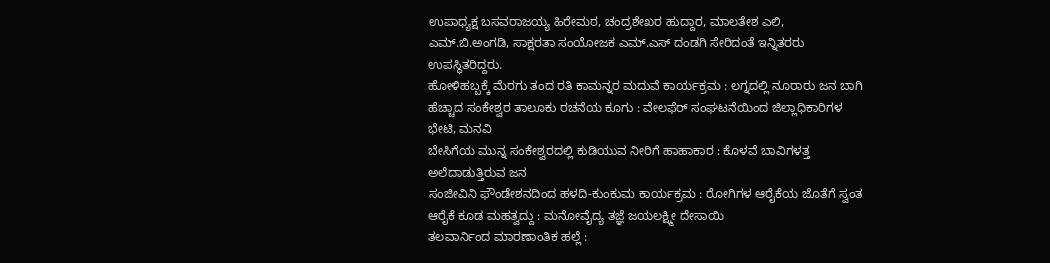ಉಪಾಧ್ಯಕ್ಷ ಬಸವರಾಜಯ್ಯ ಹಿರೇಮಠ, ಚಂದ್ರಶೇಖರ ಹುದ್ದಾರ, ಮಾಲತೇಶ ಎಲಿ, ಎಮ್.ಬಿ.ಅಂಗಡಿ, ಸಾಕ್ಷರತಾ ಸಂಯೋಜಕ ಎಮ್.ಎಸ್ ದಂಡಗಿ ಸೇರಿದಂತೆ ಇನ್ನಿತರರು ಉಪಸ್ಥಿತರಿದ್ದರು.
ಹೋಳಿಹಬ್ಬಕ್ಕೆ ಮೆರಗು ತಂದ ರತಿ ಕಾಮನ್ನರ ಮದುವೆ ಕಾರ್ಯಕ್ರಮ : ಲಗ್ನದಲ್ಲಿ ನೂರಾರು ಜನ ಬಾಗಿ
ಹೆಚ್ಚಾದ ಸಂಕೇಶ್ವರ ತಾಲೂಕು ರಚನೆಯ ಕೂಗು : ವೇಲಫೆರ್ ಸಂಘಟನೆಯಿಂದ ಜಿಲ್ಲಾಧಿಕಾರಿಗಳ ಭೇಟಿ, ಮನವಿ
ಬೇಸಿಗೆಯ ಮುನ್ನ ಸಂಕೇಶ್ವರದಲ್ಲಿ ಕುಡಿಯುವ ನೀರಿಗೆ ಹಾಹಾಕಾರ : ಕೊಳವೆ ಬಾವಿಗಳತ್ತ ಅಲೆದಾಡುತ್ತಿರುವ ಜನ
ಸಂಜೀವಿನಿ ಫೌಂಡೇಶನದಿಂದ ಹಳದಿ-ಕುಂಕುಮ ಕಾರ್ಯಕ್ರಮ : ರೋಗಿಗಳ ಆರೈಕೆಯ ಜೊತೆಗೆ ಸ್ವಂತ ಆರೈಕೆ ಕೂಡ ಮಹತ್ವದ್ದು : ಮನೋವೈದ್ಯ ತಜ್ಞೆ ಜಯಲಕ್ಷ್ಮೀ ದೇಸಾಯಿ
ತಲವಾರ್ನಿಂದ ಮಾರಣಾಂತಿಕ ಹಲ್ಲೆ :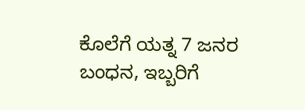ಕೊಲೆಗೆ ಯತ್ನ 7 ಜನರ ಬಂಧನ, ಇಬ್ಬರಿಗೆ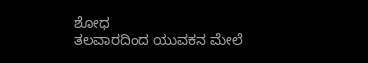ಶೋಧ
ತಲವಾರದಿಂದ ಯುವಕನ ಮೇಲೆ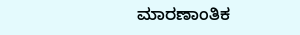ಮಾರಣಾಂತಿಕ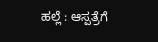ಹಲ್ಲೆ : ಆಸ್ಪತ್ರೆಗೆ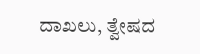ದಾಖಲು, ತ್ವೇಷದ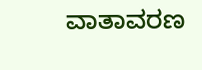ವಾತಾವರಣ